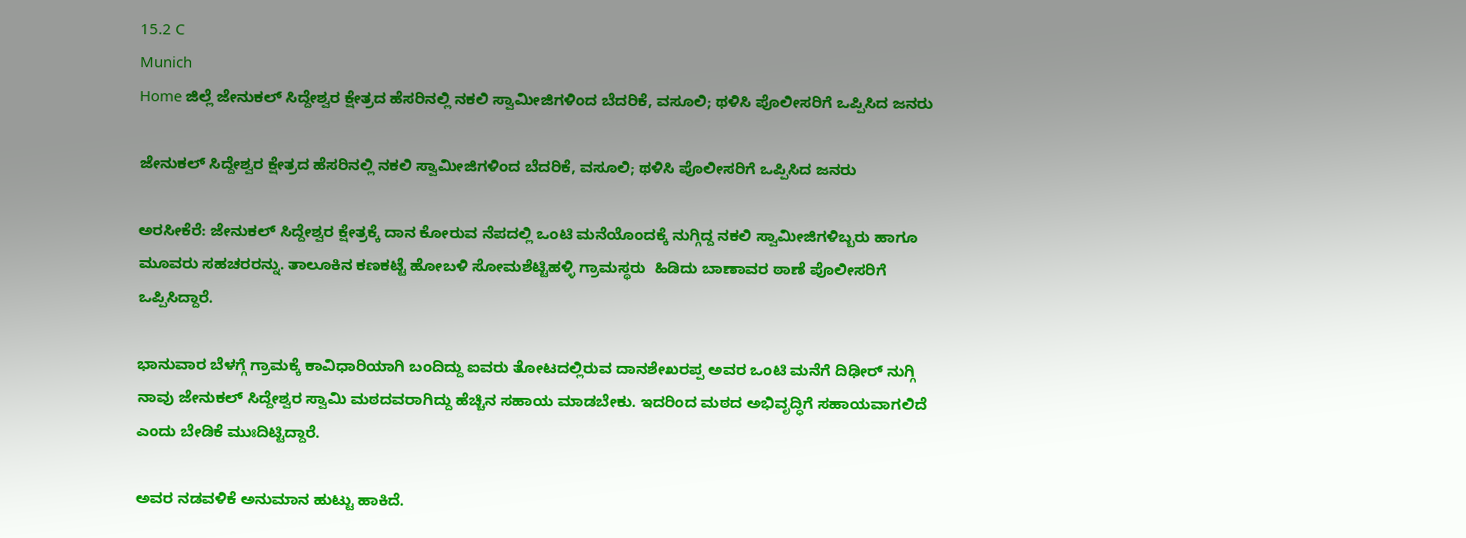15.2 C
Munich
Home ಜಿಲ್ಲೆ ಜೇನುಕಲ್ ಸಿದ್ದೇಶ್ವರ ಕ್ಷೇತ್ರದ ಹೆಸರಿನಲ್ಲಿ ನಕಲಿ ಸ್ವಾಮೀಜಿಗಳಿಂದ ಬೆದರಿಕೆ, ವಸೂಲಿ; ಥಳಿಸಿ ಪೊಲೀಸರಿಗೆ ಒಪ್ಪಿಸಿದ ಜನರು

ಜೇನುಕಲ್ ಸಿದ್ದೇಶ್ವರ ಕ್ಷೇತ್ರದ ಹೆಸರಿನಲ್ಲಿ ನಕಲಿ ಸ್ವಾಮೀಜಿಗಳಿಂದ ಬೆದರಿಕೆ, ವಸೂಲಿ; ಥಳಿಸಿ ಪೊಲೀಸರಿಗೆ ಒಪ್ಪಿಸಿದ ಜನರು

ಅರಸೀಕೆರೆ: ಜೇನುಕಲ್ ಸಿದ್ದೇಶ್ವರ ಕ್ಷೇತ್ರಕ್ಕೆ ದಾನ ಕೋರುವ ನೆಪದಲ್ಲಿ ಒಂಟಿ ಮನೆಯೊಂದಕ್ಕೆ ನುಗ್ಗಿದ್ದ ನಕಲಿ ಸ್ವಾಮೀಜಿಗಳಿಬ್ಬರು ಹಾಗೂ ಮೂವರು ಸಹಚರರನ್ನು. ತಾಲೂಕಿನ ಕಣಕಟ್ಟೆ ಹೋಬಳಿ ಸೋಮಶೆಟ್ಟಿಹಳ್ಳಿ ಗ್ರಾಮಸ್ಥರು  ಹಿಡಿದು ಬಾಣಾವರ ಠಾಣೆ ಪೊಲೀಸರಿಗೆ ಒಪ್ಪಿಸಿದ್ದಾರೆ.

ಭಾನುವಾರ ಬೆಳಗ್ಗೆ ಗ್ರಾಮಕ್ಕೆ ಕಾವಿಧಾರಿಯಾಗಿ ಬಂದಿದ್ದು ಐವರು ತೋಟದಲ್ಲಿರುವ ದಾನಶೇಖರಪ್ಪ ಅವರ ಒಂಟಿ ಮನೆಗೆ ದಿಢೀರ್ ನುಗ್ಗಿ ನಾವು ಜೇನುಕಲ್ ಸಿದ್ದೇಶ್ವರ ಸ್ವಾಮಿ ಮಠದವರಾಗಿದ್ದು ಹೆಚ್ಚಿನ ಸಹಾಯ ಮಾಡಬೇಕು. ಇದರಿಂದ ಮಠದ ಅಭಿವೃದ್ಧಿಗೆ ಸಹಾಯವಾಗಲಿದೆ ಎಂದು ಬೇಡಿಕೆ ಮುಃದಿಟ್ಟಿದ್ದಾರೆ.

ಅವರ ನಡವಳಿಕೆ ಅನುಮಾನ ಹುಟ್ಟು ಹಾಕಿದೆ.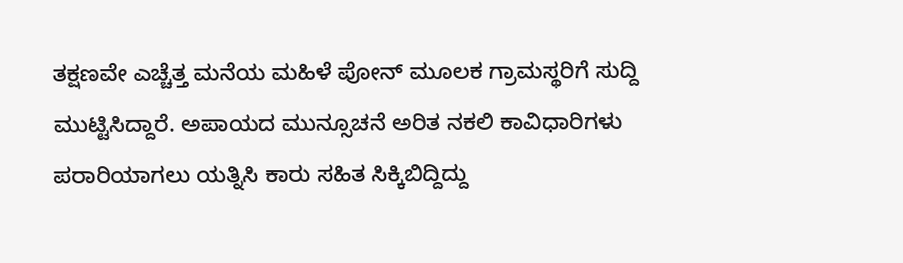ತಕ್ಷಣವೇ ಎಚ್ಚೆತ್ತ ಮನೆಯ ಮಹಿಳೆ ಪೋನ್ ಮೂಲಕ ಗ್ರಾಮಸ್ಥರಿಗೆ ಸುದ್ದಿ ಮುಟ್ಟಿಸಿದ್ದಾರೆ. ಅಪಾಯದ ಮುನ್ಸೂಚನೆ ಅರಿತ ನಕಲಿ ಕಾವಿಧಾರಿಗಳು ಪರಾರಿಯಾಗಲು ಯತ್ನಿಸಿ ಕಾರು ಸಹಿತ ಸಿಕ್ಕಿಬಿದ್ದಿದ್ದು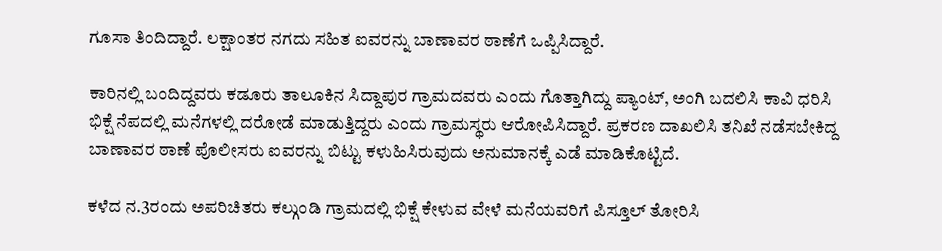ಗೂಸಾ ತಿಂದಿದ್ದಾರೆ. ಲಕ್ಷಾಂತರ ನಗದು ಸಹಿತ ಐವರನ್ನು ಬಾಣಾವರ ಠಾಣೆಗೆ ಒಪ್ಪಿಸಿದ್ದಾರೆ.

ಕಾರಿನಲ್ಲಿ ಬಂದಿದ್ದವರು ಕಡೂರು ತಾಲೂಕಿನ ಸಿದ್ದಾಪುರ ಗ್ರಾಮದವರು ಎಂದು ಗೊತ್ತಾಗಿದ್ದು ಪ್ಯಾಂಟ್, ಅಂಗಿ ಬದಲಿಸಿ ಕಾವಿ ಧರಿಸಿ ಭಿಕ್ಷೆ ನೆಪದಲ್ಲಿ ಮನೆಗಳಲ್ಲಿ ದರೋಡೆ ಮಾಡುತ್ತಿದ್ದರು ಎಂದು ಗ್ರಾಮಸ್ಥರು ಆರೋಪಿಸಿದ್ದಾರೆ. ಪ್ರಕರಣ ದಾಖಲಿಸಿ ತನಿಖೆ ನಡೆಸಬೇಕಿದ್ದ ಬಾಣಾವರ ಠಾಣೆ ಪೊಲೀಸರು ಐವರನ್ನು ಬಿಟ್ಟು ಕಳುಹಿಸಿರುವುದು ಅನುಮಾನಕ್ಕೆ ಎಡೆ ಮಾಡಿಕೊಟ್ಟಿದೆ.

ಕಳೆದ ನ.3ರಂದು ಅಪರಿಚಿತರು ಕಲ್ಗುಂಡಿ ಗ್ರಾಮದಲ್ಲಿ ಭಿಕ್ಷೆ ಕೇಳುವ ವೇಳೆ ಮನೆಯವರಿಗೆ ಪಿಸ್ತೂಲ್ ತೋರಿಸಿ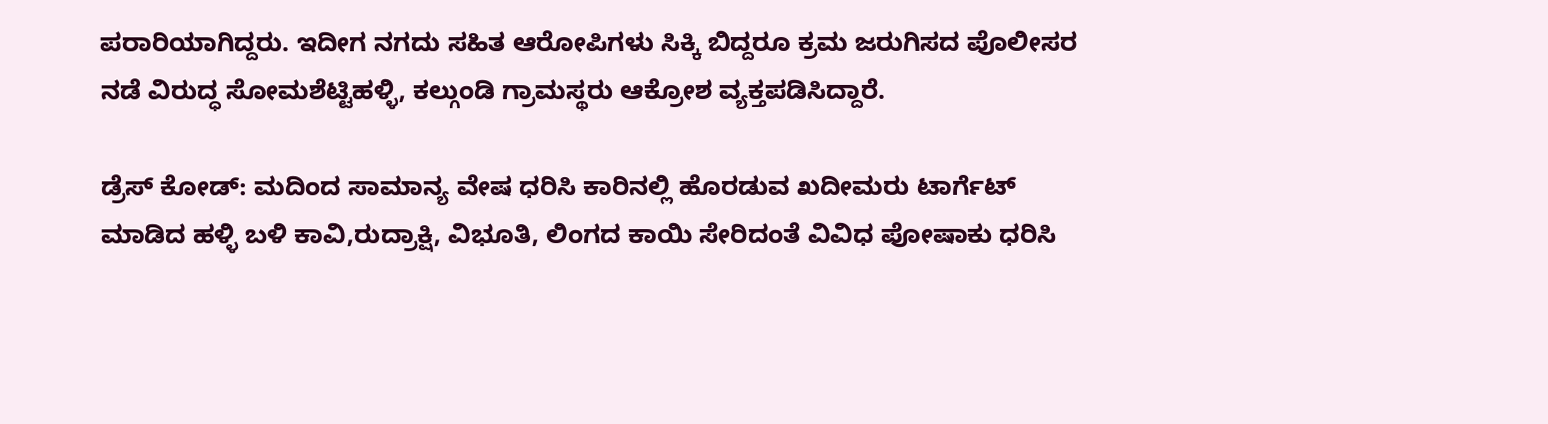ಪರಾರಿಯಾಗಿದ್ದರು. ಇದೀಗ ನಗದು ಸಹಿತ ಆರೋಪಿಗಳು ಸಿಕ್ಕಿ ಬಿದ್ದರೂ ಕ್ರಮ ಜರುಗಿಸದ ಪೊಲೀಸರ ನಡೆ ವಿರುದ್ಧ ಸೋಮಶೆಟ್ಟಿಹಳ್ಳಿ, ಕಲ್ಗುಂಡಿ ಗ್ರಾಮಸ್ಥರು ಆಕ್ರೋಶ ವ್ಯಕ್ತಪಡಿಸಿದ್ದಾರೆ.

ಡ್ರೆಸ್ ಕೋಡ್: ಮದಿಂದ ಸಾಮಾನ್ಯ ವೇಷ ಧರಿಸಿ ಕಾರಿನಲ್ಲಿ ಹೊರಡುವ ಖದೀಮರು ಟಾರ್ಗೆಟ್ ಮಾಡಿದ ಹಳ್ಳಿ ಬಳಿ ಕಾವಿ,ರುದ್ರಾಕ್ಷಿ, ವಿಭೂತಿ, ಲಿಂಗದ ಕಾಯಿ ಸೇರಿದಂತೆ ವಿವಿಧ ಪೋಷಾಕು ಧರಿಸಿ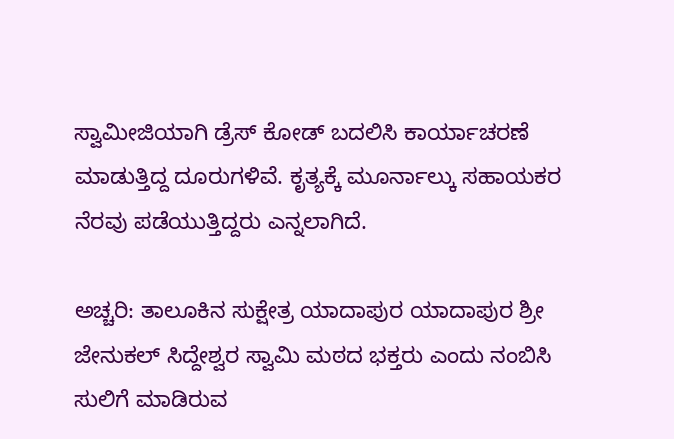ಸ್ವಾಮೀಜಿಯಾಗಿ ಡ್ರೆಸ್ ಕೋಡ್ ಬದಲಿಸಿ ಕಾರ್ಯಾಚರಣೆ ಮಾಡುತ್ತಿದ್ದ ದೂರುಗಳಿವೆ. ಕೃತ್ಯಕ್ಕೆ ಮೂರ್ನಾಲ್ಕು ಸಹಾಯಕರ ನೆರವು ಪಡೆಯುತ್ತಿದ್ದರು ಎನ್ನಲಾಗಿದೆ.

ಅಚ್ಚರಿ: ತಾಲೂಕಿನ ಸುಕ್ಷೇತ್ರ ಯಾದಾಪುರ ಯಾದಾಪುರ ಶ್ರೀ ಜೇನುಕಲ್ ಸಿದ್ದೇಶ್ವರ ಸ್ವಾಮಿ ಮಠದ ಭಕ್ತರು ಎಂದು ನಂಬಿಸಿ ಸುಲಿಗೆ ಮಾಡಿರುವ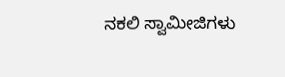ನಕಲಿ ಸ್ವಾಮೀಜಿಗಳು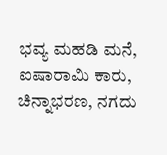ಭವ್ಯ ಮಹಡಿ ಮನೆ, ಐಷಾರಾಮಿ ಕಾರು, ಚಿನ್ನಾಭರಣ, ನಗದು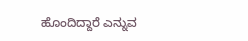ಹೊಂದಿದ್ದಾರೆ ಎನ್ನುವ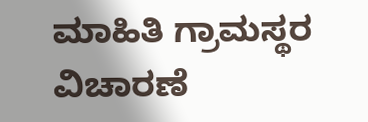ಮಾಹಿತಿ ಗ್ರಾಮಸ್ಥರ ವಿಚಾರಣೆ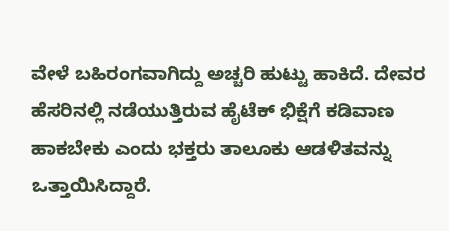ವೇಳೆ ಬಹಿರಂಗವಾಗಿದ್ದು ಅಚ್ಚರಿ ಹುಟ್ಟು ಹಾಕಿದೆ. ದೇವರ ಹೆಸರಿನಲ್ಲಿ ನಡೆಯುತ್ತಿರುವ ಹೈಟೆಕ್ ಭಿಕ್ಷೆಗೆ ಕಡಿವಾಣ ಹಾಕಬೇಕು ಎಂದು ಭಕ್ತರು ತಾಲೂಕು ಆಡಳಿತವನ್ನು ಒತ್ತಾಯಿಸಿದ್ದಾರೆ.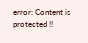error: Content is protected !!